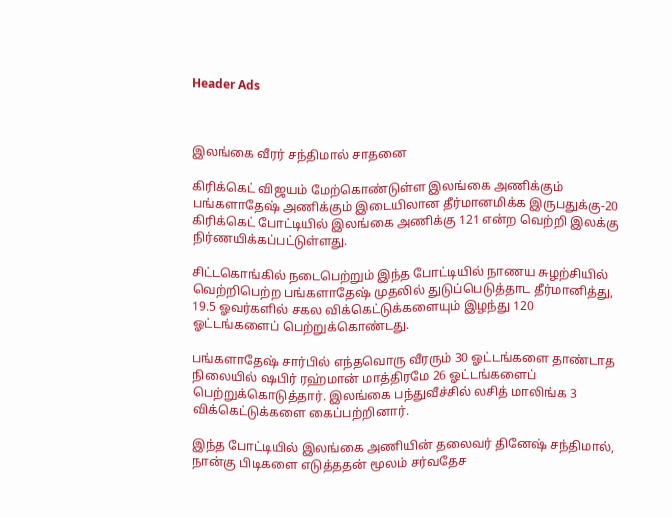Header Ads



இலங்கை வீரர் சந்திமால் சாதனை

கிரிக்கெட் விஜயம் மேற்கொண்டுள்ள இலங்கை அணிக்கும் பங்களாதேஷ் அணிக்கும் இடையிலான தீர்மானமிக்க இருபதுக்கு-20 கிரிக்கெட் போட்டியில் இலங்கை அணிக்கு 121 என்ற வெற்றி இலக்கு நிர்ணயிக்கப்பட்டுள்ளது.

சிட்டகொங்கில் நடைபெற்றும் இந்த போட்டியில் நாணய சுழற்சியில் வெற்றிபெற்ற பங்களாதேஷ் முதலில் துடுப்பெடுத்தாட தீர்மானித்து, 19.5 ஓவர்களில் சகல விக்கெட்டுக்களையும் இழந்து 120 ஓட்டங்களைப் பெற்றுக்கொண்டது.

பங்களாதேஷ் சார்பில் எந்தவொரு வீரரும் 30 ஓட்டங்களை தாண்டாத நிலையில் ஷபிர் ரஹ்மான் மாத்திரமே 26 ஓட்டங்களைப் பெற்றுக்கொடுத்தார். இலங்கை பந்துவீச்சில் லசித் மாலிங்க 3 விக்கெட்டுக்களை கைப்பற்றினார்.

இந்த போட்டியில் இலங்கை அணியின் தலைவர் தினேஷ் சந்திமால், நான்கு பிடிகளை எடுத்ததன் மூலம் சர்வதேச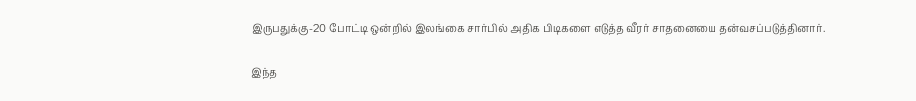இருபதுக்கு-20 போட்டி ஒன்றில் இலங்கை சார்பில் அதிக பிடிகளை எடுத்த வீரர் சாதனையை தன்வசப்படுத்தினார்.

இந்த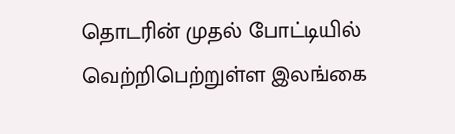தொடரின் முதல் போட்டியில் வெற்றிபெற்றுள்ள இலங்கை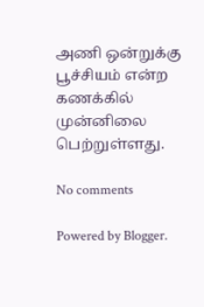அணி ஒன்றுக்கு பூச்சியம் என்ற கணக்கில் முன்னிலை பெற்றுள்ளது.

No comments

Powered by Blogger.